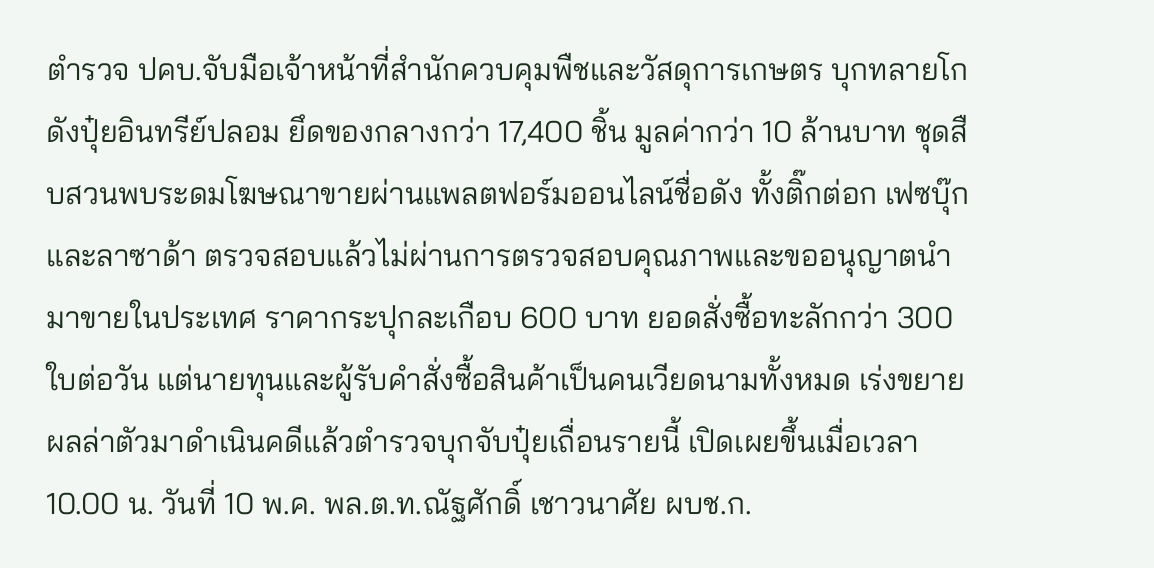ตำรวจ ปคบ.จับมือเจ้าหน้าที่สำนักควบคุมพืชและวัสดุการเกษตร บุกทลายโกดังปุ๋ยอินทรีย์ปลอม ยึดของกลางกว่า 17,400 ชิ้น มูลค่ากว่า 10 ล้านบาท ชุดสืบสวนพบระดมโฆษณาขายผ่านแพลตฟอร์มออนไลน์ชื่อดัง ทั้งติ๊กต่อก เฟซบุ๊ก และลาซาด้า ตรวจสอบแล้วไม่ผ่านการตรวจสอบคุณภาพและขออนุญาตนำมาขายในประเทศ ราคากระปุกละเกือบ 600 บาท ยอดสั่งซื้อทะลักกว่า 300 ใบต่อวัน แต่นายทุนและผู้รับคำสั่งซื้อสินค้าเป็นคนเวียดนามทั้งหมด เร่งขยายผลล่าตัวมาดำเนินคดีแล้วตำรวจบุกจับปุ๋ยเถื่อนรายนี้ เปิดเผยขึ้นเมื่อเวลา 10.00 น. วันที่ 10 พ.ค. พล.ต.ท.ณัฐศักดิ์ เชาวนาศัย ผบช.ก.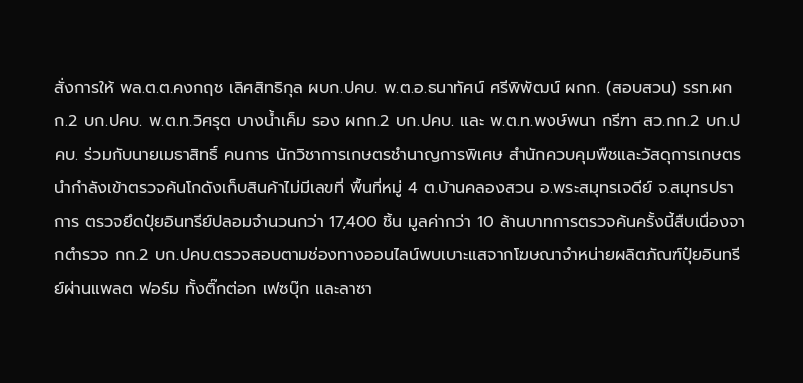สั่งการให้ พล.ต.ต.คงกฤช เลิศสิทธิกุล ผบก.ปคบ. พ.ต.อ.ธนาทัศน์ ศรีพิพัฒน์ ผกก. (สอบสวน) รรท.ผกก.2 บก.ปคบ. พ.ต.ท.วิศรุต บางน้ำเค็ม รอง ผกก.2 บก.ปคบ. และ พ.ต.ท.พงษ์พนา กรีฑา สว.กก.2 บก.ปคบ. ร่วมกับนายเมธาสิทธิ์ คนการ นักวิชาการเกษตรชำนาญการพิเศษ สำนักควบคุมพืชและวัสดุการเกษตร นำกำลังเข้าตรวจค้นโกดังเก็บสินค้าไม่มีเลขที่ พื้นที่หมู่ 4 ต.บ้านคลองสวน อ.พระสมุทรเจดีย์ จ.สมุทรปราการ ตรวจยึดปุ๋ยอินทรีย์ปลอมจำนวนกว่า 17,400 ชิ้น มูลค่ากว่า 10 ล้านบาทการตรวจค้นครั้งนี้สืบเนื่องจากตำรวจ กก.2 บก.ปคบ.ตรวจสอบตามช่องทางออนไลน์พบเบาะแสจากโฆษณาจำหน่ายผลิตภัณฑ์ปุ๋ยอินทรีย์ผ่านแพลต ฟอร์ม ทั้งติ๊กต่อก เฟซบุ๊ก และลาซา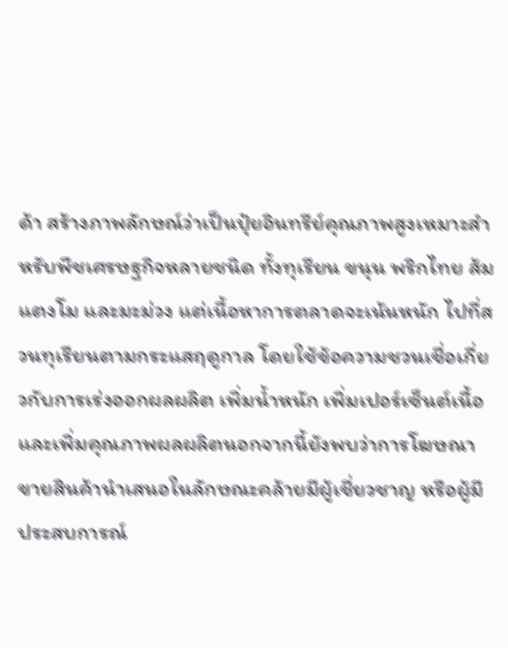ด้า สร้างภาพลักษณ์ว่าเป็นปุ๋ยอินทรีย์คุณภาพสูงเหมาะสำหรับพืชเศรษฐกิจหลายชนิด ทั้งทุเรียน ขนุน พริกไทย ส้ม แตงโม และมะม่วง แต่เนื้อหาการตลาดจะเน้นหนัก ไปที่สวนทุเรียนตามกระแสฤดูกาล โดยใช้ข้อความชวนเชื่อเกี่ยวกับการเร่งออกผลผลิต เพิ่มน้ำหนัก เพิ่มเปอร์เซ็นต์เนื้อ และเพิ่มคุณภาพผลผลิตนอกจากนี้ยังพบว่าการโฆษณาขายสินค้านำเสนอในลักษณะคล้ายมีผู้เชี่ยวชาญ หรือผู้มีประสบการณ์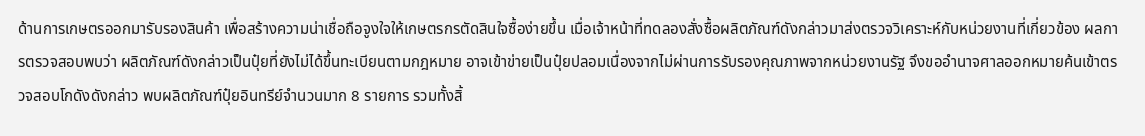ด้านการเกษตรออกมารับรองสินค้า เพื่อสร้างความน่าเชื่อถือจูงใจให้เกษตรกรตัดสินใจซื้อง่ายขึ้น เมื่อเจ้าหน้าที่ทดลองสั่งซื้อผลิตภัณฑ์ดังกล่าวมาส่งตรวจวิเคราะห์กับหน่วยงานที่เกี่ยวข้อง ผลการตรวจสอบพบว่า ผลิตภัณฑ์ดังกล่าวเป็นปุ๋ยที่ยังไม่ได้ขึ้นทะเบียนตามกฎหมาย อาจเข้าข่ายเป็นปุ๋ยปลอมเนื่องจากไม่ผ่านการรับรองคุณภาพจากหน่วยงานรัฐ จึงขออำนาจศาลออกหมายค้นเข้าตรวจสอบโกดังดังกล่าว พบผลิตภัณฑ์ปุ๋ยอินทรีย์จำนวนมาก 8 รายการ รวมทั้งสิ้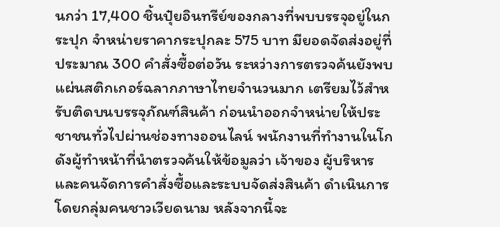นกว่า 17,400 ชิ้นปุ๋ยอินทรีย์ของกลางที่พบบรรจุอยู่ในกระปุก จำหน่ายราคากระปุกละ 575 บาท มียอดจัดส่งอยู่ที่ประมาณ 300 คำสั่งซื้อต่อวัน ระหว่างการตรวจค้นยังพบแผ่นสติกเกอร์ฉลากภาษาไทยจำนวนมาก เตรียมไว้สำหรับติดบนบรรจุภัณฑ์สินค้า ก่อนนำออกจำหน่ายให้ประชาชนทั่วไปผ่านช่องทางออนไลน์ พนักงานที่ทำงานในโกดังผู้ทำหน้าที่นำตรวจค้นให้ข้อมูลว่า เจ้าของ ผู้บริหาร และคนจัดการคำสั่งซื้อและระบบจัดส่งสินค้า ดำเนินการโดยกลุ่มคนชาวเวียดนาม หลังจากนี้จะ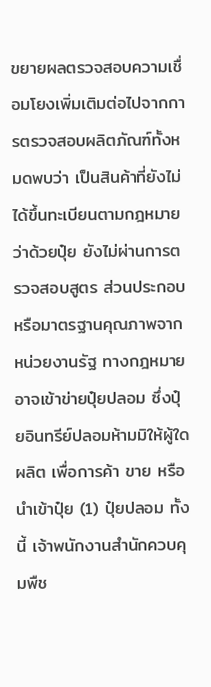ขยายผลตรวจสอบความเชื่อมโยงเพิ่มเติมต่อไปจากการตรวจสอบผลิตภัณฑ์ทั้งหมดพบว่า เป็นสินค้าที่ยังไม่ได้ขึ้นทะเบียนตามกฎหมายว่าด้วยปุ๋ย ยังไม่ผ่านการตรวจสอบสูตร ส่วนประกอบ หรือมาตรฐานคุณภาพจากหน่วยงานรัฐ ทางกฎหมายอาจเข้าข่ายปุ๋ยปลอม ซึ่งปุ๋ยอินทรีย์ปลอมห้ามมิให้ผู้ใดผลิต เพื่อการค้า ขาย หรือนำเข้าปุ๋ย (1) ปุ๋ยปลอม ทั้งนี้ เจ้าพนักงานสำนักควบคุมพืช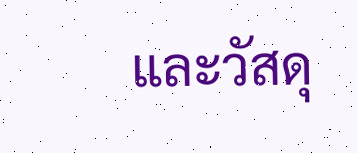และวัสดุ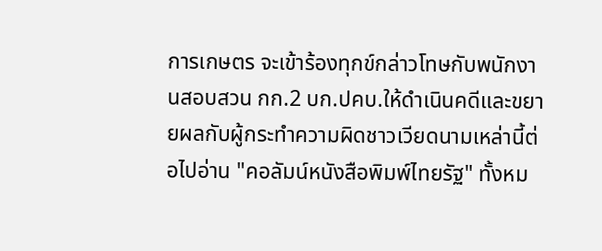การเกษตร จะเข้าร้องทุกข์กล่าวโทษกับพนักงานสอบสวน กก.2 บก.ปคบ.ให้ดำเนินคดีและขยายผลกับผู้กระทำความผิดชาวเวียดนามเหล่านี้ต่อไปอ่าน "คอลัมน์หนังสือพิมพ์ไทยรัฐ" ทั้งหม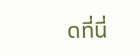ดที่นี่